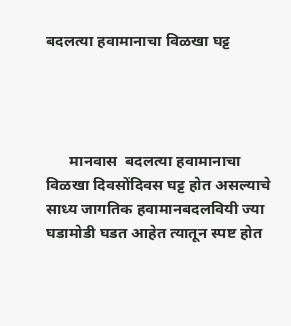बदलत्या हवामानाचा विळखा घट्ट




      मानवास  बदलत्या हवामानाचा विळखा दिवसोंदिवस घट्ट होत असल्याचे साध्य जागतिक हवामानबदलवियी ज्या घडामोडी घडत आहेत त्यातून स्पष्ट होत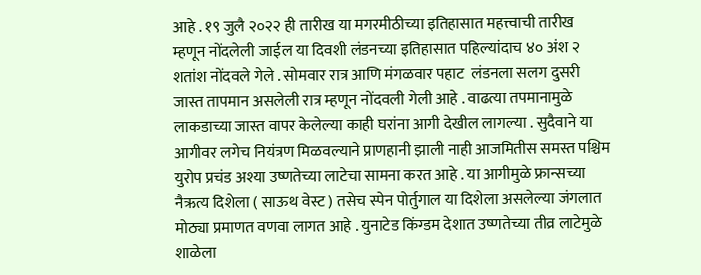आहे . १९ जुलै २०२२ ही तारीख या मगरमीठीच्या इतिहासात महत्त्वाची तारीख म्हणून नोंदलेली जाईल या दिवशी लंडनच्या इतिहासात पहिल्यांदाच ४० अंश २ शतांश नोंदवले गेले . सोमवार रात्र आणि मंगळवार पहाट  लंडनला सलग दुसरी जास्त तापमान असलेली रात्र म्हणून नोंदवली गेली आहे . वाढत्या तपमानामुळे लाकडाच्या जास्त वापर केलेल्या काही घरांना आगी देखील लागल्या . सुदैवाने या आगीवर लगेच नियंत्रण मिळवल्याने प्राणहानी झाली नाही आजमितीस समस्त पश्चिम युरोप प्रचंड अश्या उष्णतेच्या लाटेचा सामना करत आहे . या आगीमुळे फ्रान्सच्या नैऋत्य दिशेला ( साऊथ वेस्ट ) तसेच स्पेन पोर्तुगाल या दिशेला असलेल्या जंगलात मोठ्या प्रमाणत वणवा लागत आहे . युनाटेड किंग्डम देशात उष्णतेच्या तीव्र लाटेमुळे शाळेला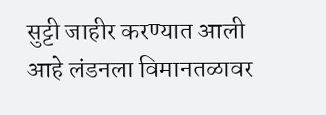सुट्टी जाहीर करण्यात आली आहे लंडनला विमानतळावर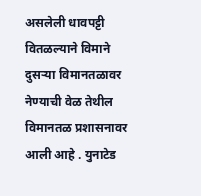असलेली धावपट्टी वितळल्याने विमाने दुसऱ्या विमानतळावर नेण्याची वेळ तेथील विमानतळ प्रशासनावर आली आहे . युनाटेड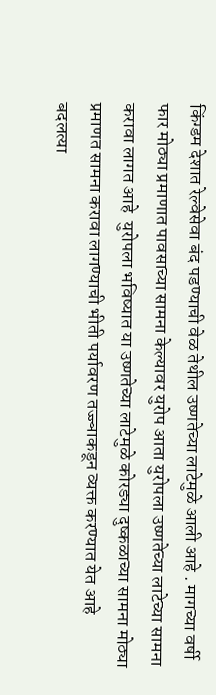किंग्डम देशात रेल्वेसेवा बंद पडण्याची वेळ तेथील उष्णतेच्या लाटेमुळे आली आहे . मागच्या वर्षी फार मोठ्या प्रमाणात पावसाच्या सामना केल्यावर युरोप आता युरोपला उष्णतेच्या लाटेच्या सामना करावा लागत आहे  युरोपला भविष्यात या उष्णतेच्या लाटेमुळे कोरड्या दुष्कळाच्या सामना मोठ्या प्रमाणत सामना करावा लागण्याची भीती पर्यावरण तज्ज्ञाकडून व्यक्त करण्यात येत आहे बदलत्या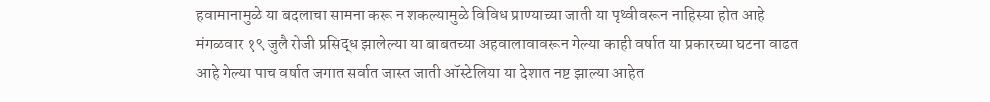हवामानामुळे या बदलाचा सामना करू न शकल्यामुळे विविध प्राण्याच्या जाती या पृथ्वीवरून नाहिस्या होत आहे मंगळवार १९ जुलै रोजी प्रसिद्ध झालेल्या या बाबतच्या अहवालावावरून गेल्या काही वर्षात या प्रकारच्या घटना वाढत आहे गेल्या पाच वर्षात जगात सर्वात जास्त जाती ऑस्टेलिया या देशात नष्ट झाल्या आहेत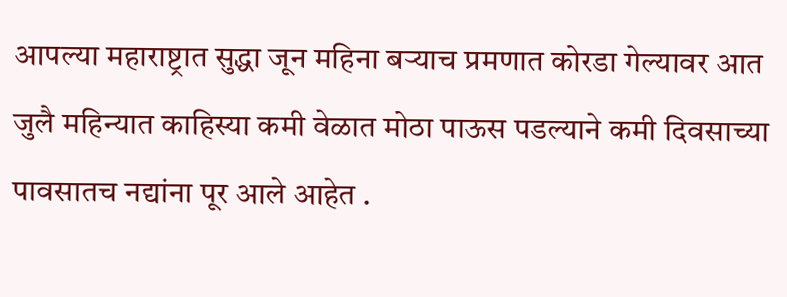आपल्या महाराष्ट्रात सुद्धा जून महिना बऱ्याच प्रमणात कोरडा गेल्यावर आत जुलै महिन्यात काहिस्या कमी वेळात मोठा पाऊस पडल्याने कमी दिवसाच्या पावसातच नद्यांना पूर आले आहेत .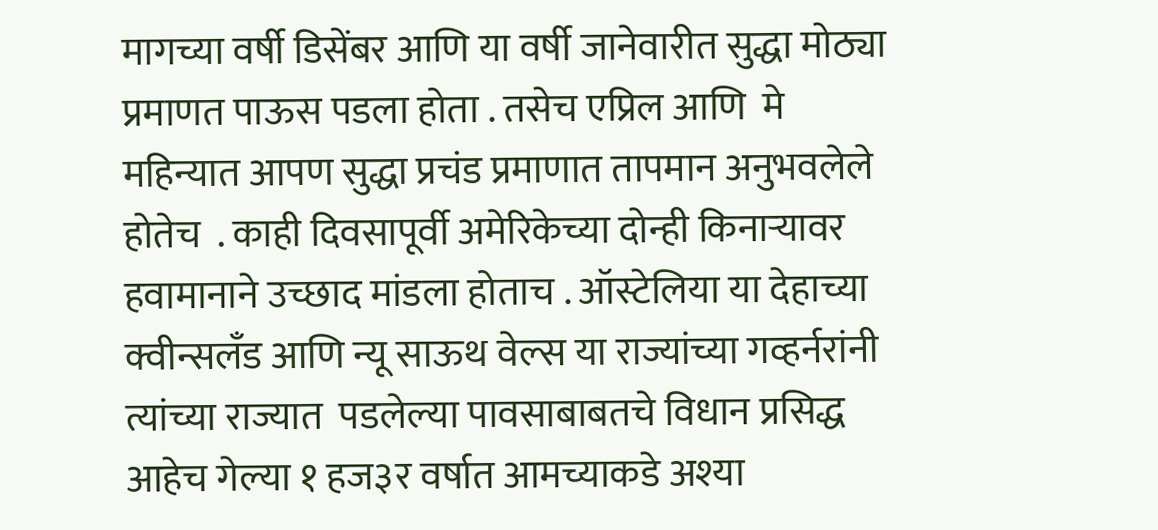मागच्या वर्षी डिसेंबर आणि या वर्षी जानेवारीत सुद्धा मोठ्या प्रमाणत पाऊस पडला होता . तसेच एप्रिल आणि  मे महिन्यात आपण सुद्धा प्रचंड प्रमाणात तापमान अनुभवलेले होतेच  . काही दिवसापूर्वी अमेरिकेच्या दोन्ही किनाऱ्यावर हवामानाने उच्छाद मांडला होताच . ऑस्टेलिया या देहाच्या क्वीन्सलँड आणि न्यू साऊथ वेल्स या राज्यांच्या गव्हर्नरांनी त्यांच्या राज्यात  पडलेल्या पावसाबाबतचे विधान प्रसिद्ध आहेच गेल्या १ हज३र वर्षात आमच्याकडे अश्या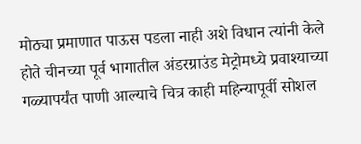मोठ्या प्रमाणात पाऊस पडला नाही अशे विधान त्यांनी केले होते चीनच्या पूर्व भागातील अंडरग्राउंड मेट्रोमध्ये प्रवाश्याच्या गळ्यापर्यंत पाणी आल्याचे चित्र काही महिन्यापूर्वी सोशल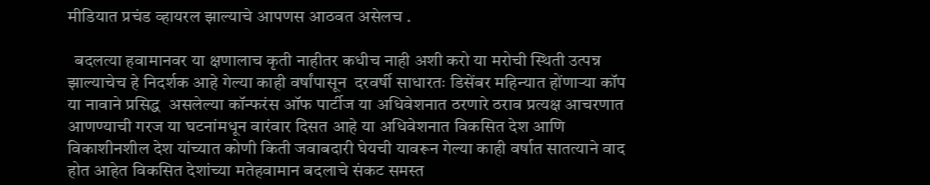मीडियात प्रचंड व्हायरल झाल्याचे आपणस आठवत असेलच .

  बदलत्या हवामानवर या क्षणालाच कृती नाहीतर कधीच नाही अशी करो या मरोची स्थिती उत्पन्न झाल्याचेच हे निदर्शक आहे गेल्या काही वर्षांपासून  दरवर्षी साधारतः डिसेंबर महिन्यात होंणाऱ्या कॉप  या नावाने प्रसिद्ध  असलेल्या कॉन्फरंस ऑफ पार्टीज या अधिवेशनात ठरणारे ठराव प्रत्यक्ष आचरणात आणण्याची गरज या घटनांमधून वारंवार दिसत आहे या अधिवेशनात विकसित देश आणि विकाशीनशील देश यांच्यात कोणी किती जवाबदारी घेयची यावरून गेल्या काही वर्षात सातत्याने वाद होत आहेत विकसित देशांच्या मतेहवामान बदलाचे संकट समस्त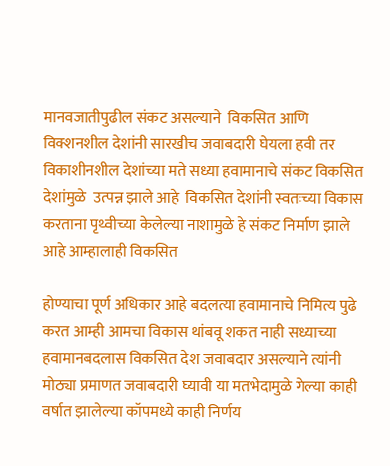मानवजातीपुढील संकट असल्याने  विकसित आणि विक्शनशील देशांनी सारखीच जवाबदारी घेयला हवी तर विकाशीनशील देशांच्या मते सध्या हवामानाचे संकट विकसित देशांमुळे  उत्पन्न झाले आहे  विकसित देशांनी स्वतःच्या विकास करताना पृथ्वीच्या केलेल्या नाशामुळे हे संकट निर्माण झाले आहे आम्हालाही विकसित

होण्याचा पूर्ण अधिकार आहे बदलत्या हवामानाचे निमित्य पुढे करत आम्ही आमचा विकास थांबवू शकत नाही सध्याच्या हवामानबदलास विकसित देश जवाबदार असल्याने त्यांनी मोठ्या प्रमाणत जवाबदारी घ्यावी या मतभेदामुळे गेल्या काही वर्षात झालेल्या कॉपमध्ये काही निर्णय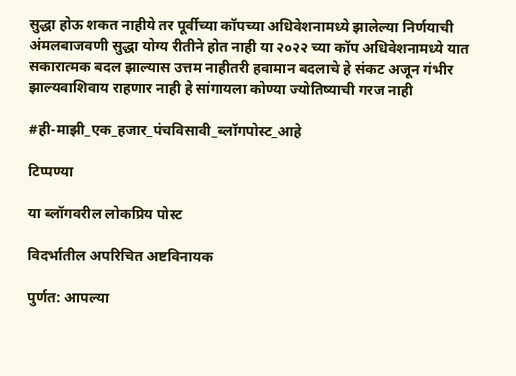सुद्धा होऊ शकत नाहीये तर पूर्वीच्या कॉपच्या अधिवेशनामध्ये झालेल्या निर्णयाची अंमलबाजवणी सुद्धा योग्य रीतीने होत नाही या २०२२ च्या कॉप अधिवेशनामध्ये यात सकारात्मक बदल झाल्यास उत्तम नाहीतरी हवामान बदलाचे हे संकट अजून गंभीर झाल्यवाशिवाय राहणार नाही हे सांगायला कोण्या ज्योतिष्याची गरज नाही

#ही-माझी_एक_हजार_पंचविसावी_ब्लॉगपोस्ट_आहे

टिप्पण्या

या ब्लॉगवरील लोकप्रिय पोस्ट

विदर्भातील अपरिचित अष्टविनायक

पुर्णत: आपल्या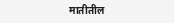मातीतील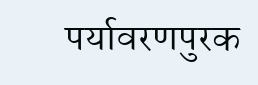पर्यावरणपुरक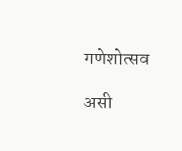गणेशोत्सव

असी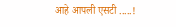आहे आपली एसटी .....!